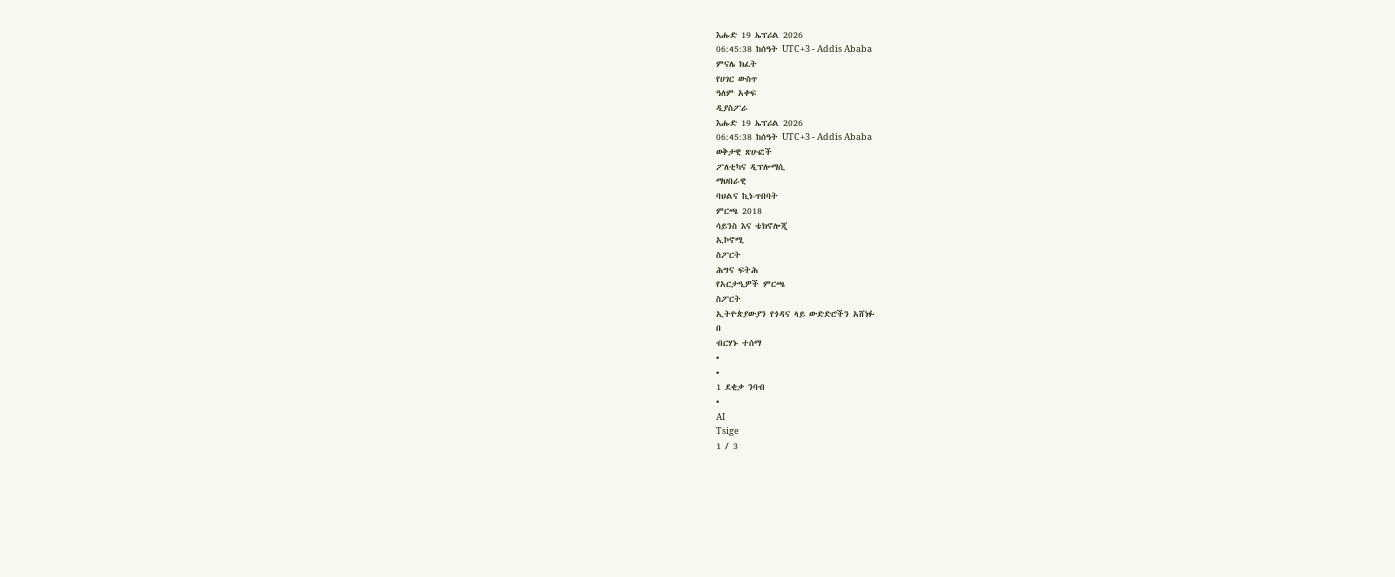እሑድ 19 ኤፕሪል 2026
06:45:38 ከሰዓት UTC+3 - Addis Ababa
ምናሌ ክፈት
የሀገር ውስጥ
ዓለም አቀፍ
ዲያስፖራ
እሑድ 19 ኤፕሪል 2026
06:45:38 ከሰዓት UTC+3 - Addis Ababa
ወቅታዊ ጽሁፎች
ፖለቲካና ዲፕሎማሲ
ማህበራዊ
ባህልና ኪነ-ጥበባት
ምርጫ 2018
ሳይንስ እና ቴክኖሎጂ
ኢኮኖሚ
ስፖርት
ሕግና ፍትሕ
የአርታዒዎች ምርጫ
ስፖርት
ኢትዮጵያውያን የጎዳና ላይ ውድድሮችን አሸነፉ
በ
ብርሃኑ ተሰማ
•
•
1 ደቂቃ ንባብ
•
AI
Tsige
1 / 3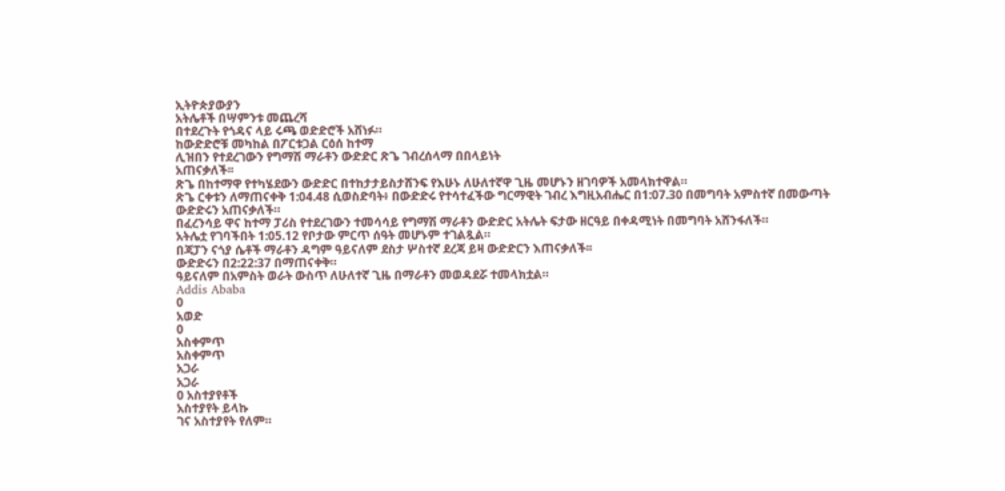ኢትዮጵያውያን
አትሌቶች በሣምንቱ መጨረሻ
በተደረጉት የጎዳና ላይ ሩጫ ወድድሮች አሸነፉ።
ከውድድሮቹ መካከል በፖርቱጋል ርዕሰ ከተማ
ሊዝበን የተደረገውን የግማሽ ማራቶን ውድድር ጽጌ ገብረሰላማ በበላይነት
አጠናቃለች፡፡
ጽጌ በከተማዋ የተካሄደውን ውድድር በተከታታይስታሸንፍ የእሁኑ ለሁለተኛዋ ጊዜ መሆኑን ዘገባዎች አመላክተዋል።
ጽጌ ርቀቱን ለማጠናቀቅ 1:04.48 ሲወስድባት፥ በውድድሩ የተሳተፈችው ግርማዊት ገብረ እግዚአብሔር በ1:07.30 በመግባት አምስተኛ በመውጣት ውድድሩን አጠናቃለች።
በፈረንሳይ ዋና ከተማ ፓሪስ የተደረገውን ተመሳሳይ የግማሽ ማራቶን ውድድር አትሌት ፍታው ዘርዓይ በቀዳሚነት በመግባት አሸንፋለች።
አትሌቷ የገባችበት 1:05.12 የቦታው ምርጥ ሰዓት መሆኑም ተገልጿል።
በጃፓን ናጎያ ሴቶች ማራቶን ዳግም ዓይናለም ደስታ ሦስተኛ ደረጃ ይዛ ውድድርን እጠናቃለች፡፡
ውድድሩን በ2:22:37 በማጠናቀቅ።
ዓይናለም በአምስት ወራት ውስጥ ለሁለተኛ ጊዜ በማራቶን መወዳደሯ ተመላክቷል።
Addis Ababa
0
አወድ
0
አስቀምጥ
አስቀምጥ
አጋራ
አጋራ
0 አስተያየቶች
አስተያየት ይላኩ
ገና አስተያየት የለም።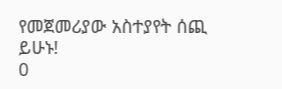የመጀመሪያው አስተያየት ሰጪ ይሁኑ!
0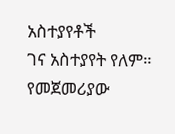አስተያየቶች
ገና አስተያየት የለም። የመጀመሪያው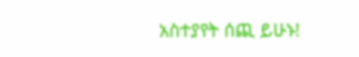አስተያየት ሰጪ ይሁኑ!